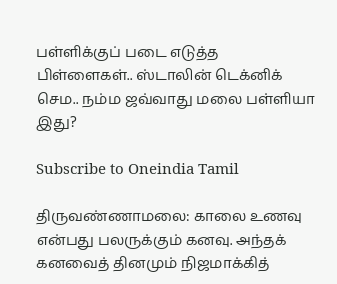பள்ளிக்குப் படை எடுத்த பிள்ளைகள்.. ஸ்டாலின் டெக்னிக் செம.. நம்ம ஜவ்வாது மலை பள்ளியா இது?

Subscribe to Oneindia Tamil

திருவண்ணாமலை: காலை உணவு என்பது பலருக்கும் கனவு. அந்தக் கனவைத் தினமும் நிஜமாக்கித்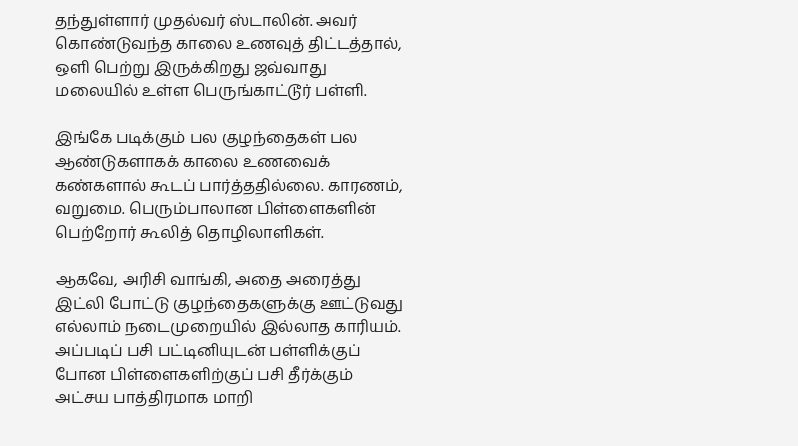தந்துள்ளார் முதல்வர் ஸ்டாலின். அவர் கொண்டுவந்த காலை உணவுத் திட்டத்தால், ஒளி பெற்று இருக்கிறது ஜவ்வாது மலையில் உள்ள பெருங்காட்டூர் பள்ளி.

இங்கே படிக்கும் பல குழந்தைகள் பல ஆண்டுகளாகக் காலை உணவைக் கண்களால் கூடப் பார்த்ததில்லை. காரணம், வறுமை. பெரும்பாலான பிள்ளைகளின் பெற்றோர் கூலித் தொழிலாளிகள்.

ஆகவே, அரிசி வாங்கி, அதை அரைத்து இட்லி போட்டு குழந்தைகளுக்கு ஊட்டுவது எல்லாம் நடைமுறையில் இல்லாத காரியம். அப்படிப் பசி பட்டினியுடன் பள்ளிக்குப் போன பிள்ளைகளிற்குப் பசி தீர்க்கும் அட்சய பாத்திரமாக மாறி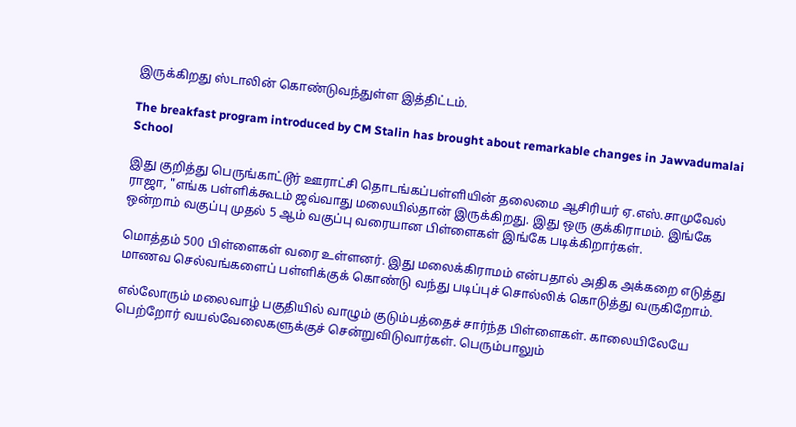இருக்கிறது ஸ்டாலின் கொண்டுவந்துள்ள இத்திட்டம்.

The breakfast program introduced by CM Stalin has brought about remarkable changes in Jawvadumalai School

இது குறித்து பெருங்காட்டூர் ஊராட்சி தொடங்கப்பள்ளியின் தலைமை ஆசிரியர் ஏ.எஸ்.சாமுவேல் ராஜா, "எங்க பள்ளிக்கூடம் ஜவ்வாது மலையில்தான் இருக்கிறது. இது ஒரு குக்கிராமம். இங்கே ஒன்றாம் வகுப்பு முதல் 5 ஆம் வகுப்பு வரையான பிள்ளைகள் இங்கே படிக்கிறார்கள்.

மொத்தம் 500 பிள்ளைகள் வரை உள்ளனர். இது மலைக்கிராமம் என்பதால் அதிக அக்கறை எடுத்து மாணவ செல்வங்களைப் பள்ளிக்குக் கொண்டு வந்து படிப்புச் சொல்லிக் கொடுத்து வருகிறோம்.

எல்லோரும் மலைவாழ் பகுதியில் வாழும் குடும்பத்தைச் சார்ந்த பிள்ளைகள். காலையிலேயே பெற்றோர் வயல்வேலைகளுக்குச் சென்றுவிடுவார்கள். பெரும்பாலும்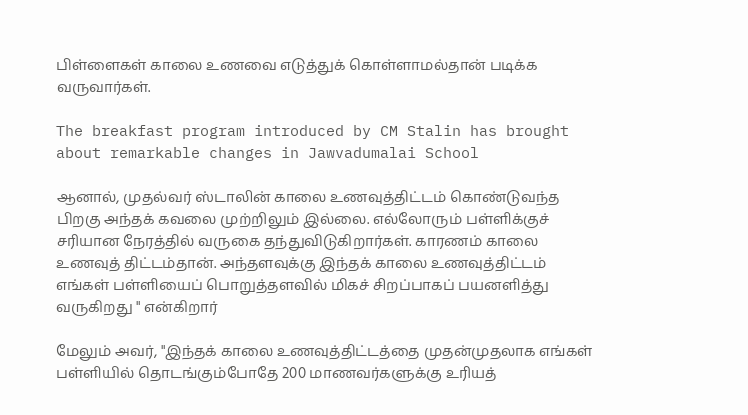பிள்ளைகள் காலை உணவை எடுத்துக் கொள்ளாமல்தான் படிக்க வருவார்கள்.

The breakfast program introduced by CM Stalin has brought about remarkable changes in Jawvadumalai School

ஆனால், முதல்வர் ஸ்டாலின் காலை உணவுத்திட்டம் கொண்டுவந்த பிறகு அந்தக் கவலை முற்றிலும் இல்லை. எல்லோரும் பள்ளிக்குச் சரியான நேரத்தில் வருகை தந்துவிடுகிறார்கள். காரணம் காலை உணவுத் திட்டம்தான். அந்தளவுக்கு இந்தக் காலை உணவுத்திட்டம் எங்கள் பள்ளியைப் பொறுத்தளவில் மிகச் சிறப்பாகப் பயனளித்து வருகிறது " என்கிறார்

மேலும் அவர், "இந்தக் காலை உணவுத்திட்டத்தை முதன்முதலாக எங்கள் பள்ளியில் தொடங்கும்போதே 200 மாணவர்களுக்கு உரியத்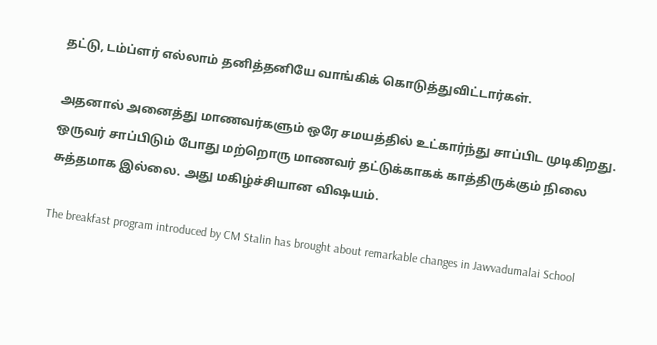தட்டு, டம்ப்ளர் எல்லாம் தனித்தனியே வாங்கிக் கொடுத்துவிட்டார்கள்.

அதனால் அனைத்து மாணவர்களும் ஒரே சமயத்தில் உட்கார்ந்து சாப்பிட முடிகிறது. ஒருவர் சாப்பிடும் போது மற்றொரு மாணவர் தட்டுக்காகக் காத்திருக்கும் நிலை சுத்தமாக இல்லை. அது மகிழ்ச்சியான விஷயம்.

The breakfast program introduced by CM Stalin has brought about remarkable changes in Jawvadumalai School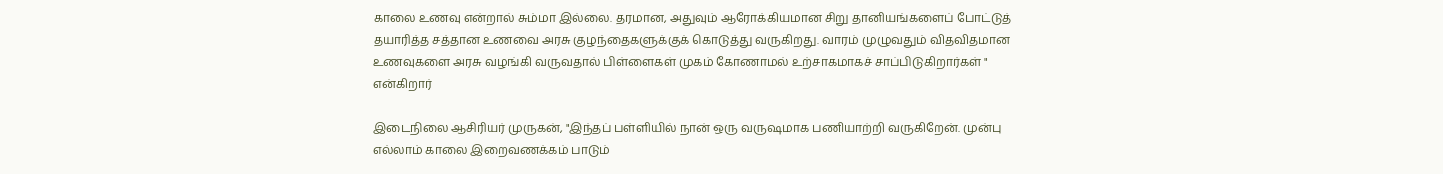காலை உணவு என்றால் சும்மா இல்லை. தரமான, அதுவும் ஆரோக்கியமான சிறு தானியங்களைப் போட்டுத் தயாரித்த சத்தான உணவை அரசு குழந்தைகளுக்குக் கொடுத்து வருகிறது. வாரம் முழுவதும் விதவிதமான உணவுகளை அரசு வழங்கி வருவதால் பிள்ளைகள் முகம் கோணாமல் உற்சாகமாகச் சாப்பிடுகிறார்கள் " என்கிறார்

இடைநிலை ஆசிரியர் முருகன், "இந்தப் பள்ளியில் நான் ஒரு வருஷமாக பணியாற்றி வருகிறேன். முன்பு எல்லாம் காலை இறைவணக்கம் பாடும்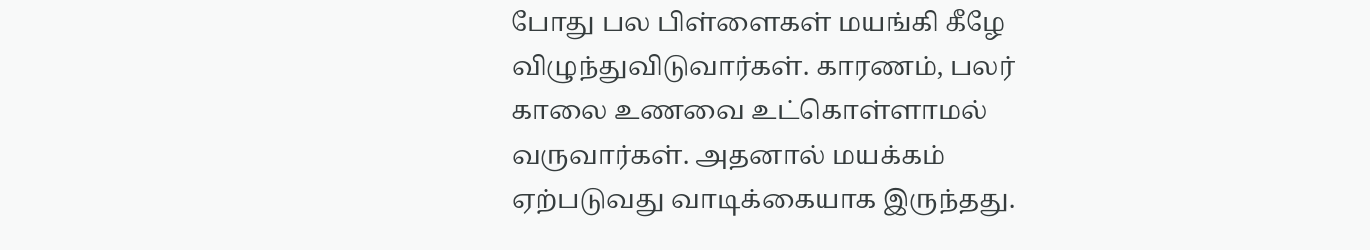போது பல பிள்ளைகள் மயங்கி கீழே விழுந்துவிடுவார்கள். காரணம், பலர் காலை உணவை உட்கொள்ளாமல் வருவார்கள். அதனால் மயக்கம் ஏற்படுவது வாடிக்கையாக இருந்தது.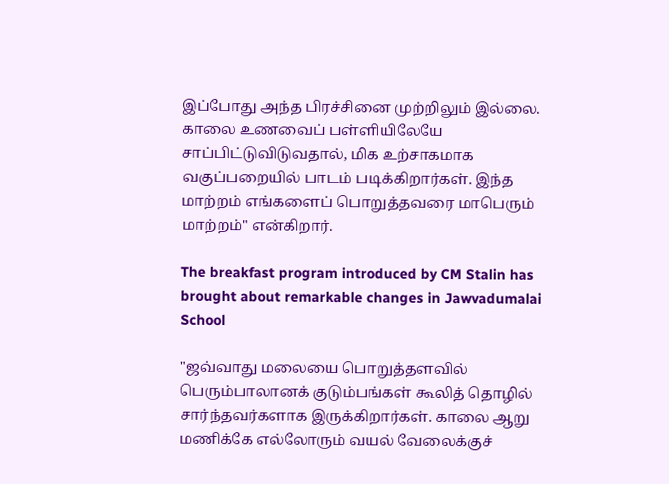இப்போது அந்த பிரச்சினை முற்றிலும் இல்லை. காலை உணவைப் பள்ளியிலேயே சாப்பிட்டுவிடுவதால், மிக உற்சாகமாக வகுப்பறையில் பாடம் படிக்கிறார்கள். இந்த மாற்றம் எங்களைப் பொறுத்தவரை மாபெரும் மாற்றம்" என்கிறார்.

The breakfast program introduced by CM Stalin has brought about remarkable changes in Jawvadumalai School

"ஜவ்வாது மலையை பொறுத்தளவில் பெரும்பாலானக் குடும்பங்கள் கூலித் தொழில் சார்ந்தவர்களாக இருக்கிறார்கள். காலை ஆறு மணிக்கே எல்லோரும் வயல் வேலைக்குச்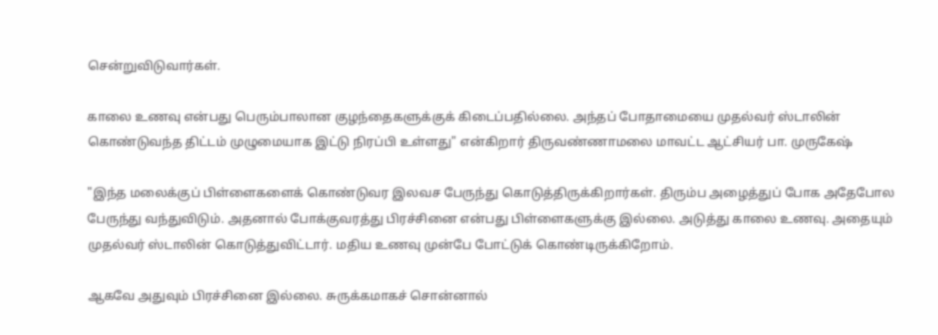சென்றுவிடுவார்கள்.

காலை உணவு என்பது பெரும்பாலான குழந்தைகளுக்குக் கிடைப்பதில்லை. அந்தப் போதாமையை முதல்வர் ஸ்டாலின் கொண்டுவந்த திட்டம் முழுமையாக இட்டு நிரப்பி உள்ளது" என்கிறார் திருவண்ணாமலை மாவட்ட ஆட்சியர் பா. முருகேஷ்

"இந்த மலைக்குப் பிள்ளைகளைக் கொண்டுவர இலவச பேருந்து கொடுத்திருக்கிறார்கள். திரும்ப அழைத்துப் போக அதேபோல பேருந்து வந்துவிடும். அதனால் போக்குவரத்து பிரச்சினை என்பது பிள்ளைகளுக்கு இல்லை. அடுத்து காலை உணவு. அதையும் முதல்வர் ஸ்டாலின் கொடுத்துவிட்டார். மதிய உணவு முன்பே போட்டுக் கொண்டிருக்கிறோம்.

ஆகவே அதுவும் பிரச்சினை இல்லை. சுருக்கமாகச் சொன்னால்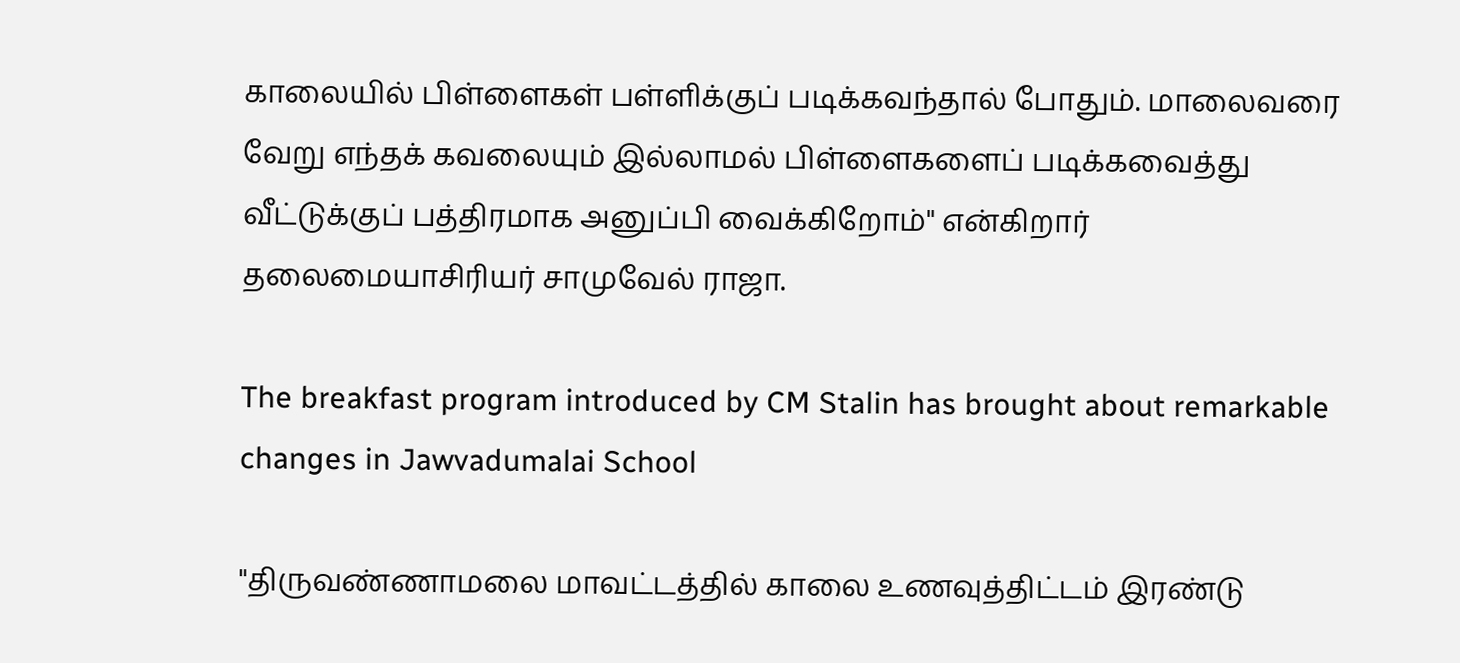காலையில் பிள்ளைகள் பள்ளிக்குப் படிக்கவந்தால் போதும். மாலைவரை வேறு எந்தக் கவலையும் இல்லாமல் பிள்ளைகளைப் படிக்கவைத்து வீட்டுக்குப் பத்திரமாக அனுப்பி வைக்கிறோம்" என்கிறார் தலைமையாசிரியர் சாமுவேல் ராஜா.

The breakfast program introduced by CM Stalin has brought about remarkable changes in Jawvadumalai School

"திருவண்ணாமலை மாவட்டத்தில் காலை உணவுத்திட்டம் இரண்டு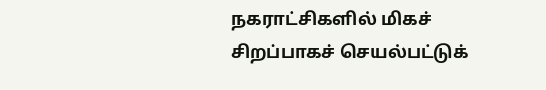நகராட்சிகளில் மிகச் சிறப்பாகச் செயல்பட்டுக்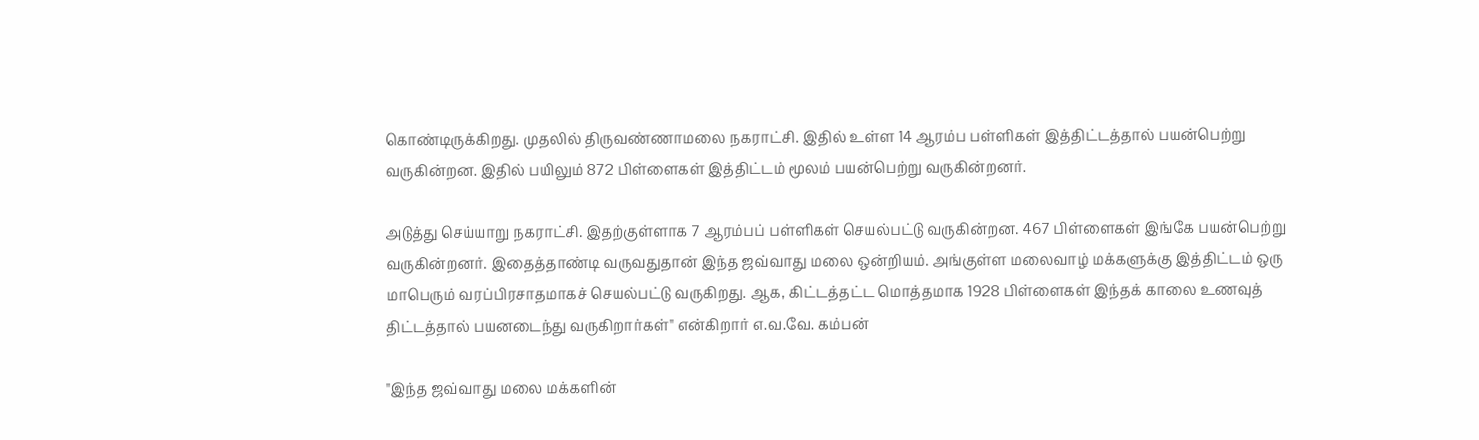கொண்டிருக்கிறது. முதலில் திருவண்ணாமலை நகராட்சி. இதில் உள்ள 14 ஆரம்ப பள்ளிகள் இத்திட்டத்தால் பயன்பெற்று வருகின்றன. இதில் பயிலும் 872 பிள்ளைகள் இத்திட்டம் மூலம் பயன்பெற்று வருகின்றனர்.

அடுத்து செய்யாறு நகராட்சி. இதற்குள்ளாக 7 ஆரம்பப் பள்ளிகள் செயல்பட்டு வருகின்றன. 467 பிள்ளைகள் இங்கே பயன்பெற்று வருகின்றனர். இதைத்தாண்டி வருவதுதான் இந்த ஜவ்வாது மலை ஒன்றியம். அங்குள்ள மலைவாழ் மக்களுக்கு இத்திட்டம் ஒரு மாபெரும் வரப்பிரசாதமாகச் செயல்பட்டு வருகிறது. ஆக, கிட்டத்தட்ட மொத்தமாக 1928 பிள்ளைகள் இந்தக் காலை உணவுத் திட்டத்தால் பயனடைந்து வருகிறார்கள்" என்கிறார் எ.வ.வே. கம்பன்

"இந்த ஜவ்வாது மலை மக்களின்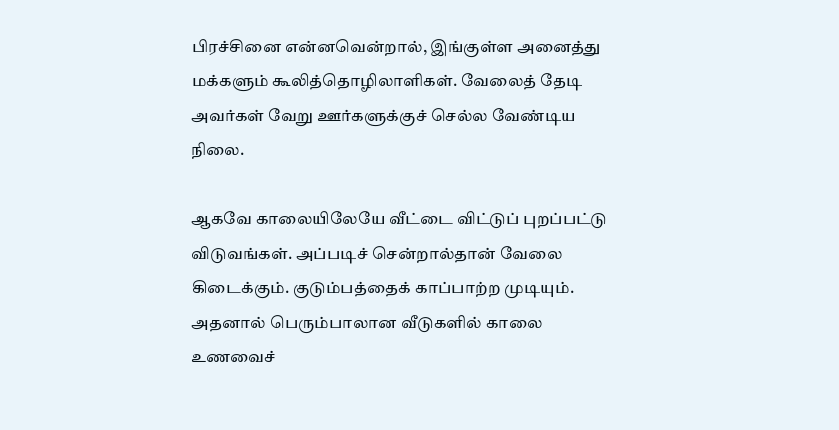பிரச்சினை என்னவென்றால், இங்குள்ள அனைத்து மக்களும் கூலித்தொழிலாளிகள். வேலைத் தேடி அவர்கள் வேறு ஊர்களுக்குச் செல்ல வேண்டிய நிலை.

ஆகவே காலையிலேயே வீட்டை விட்டுப் புறப்பட்டு விடுவங்கள். அப்படிச் சென்றால்தான் வேலை கிடைக்கும். குடும்பத்தைக் காப்பாற்ற முடியும். அதனால் பெரும்பாலான வீடுகளில் காலை உணவைச்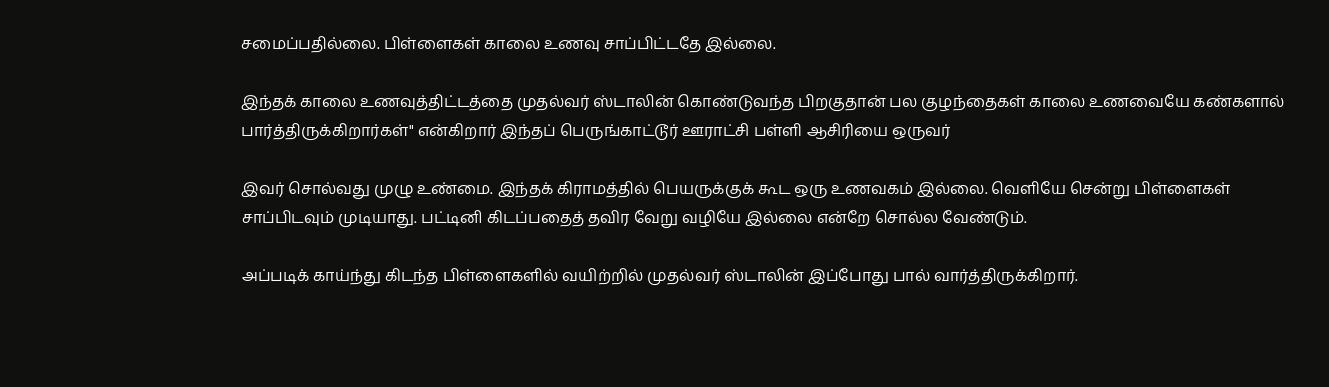சமைப்பதில்லை. பிள்ளைகள் காலை உணவு சாப்பிட்டதே இல்லை.

இந்தக் காலை உணவுத்திட்டத்தை முதல்வர் ஸ்டாலின் கொண்டுவந்த பிறகுதான் பல குழந்தைகள் காலை உணவையே கண்களால் பார்த்திருக்கிறார்கள்" என்கிறார் இந்தப் பெருங்காட்டூர் ஊராட்சி பள்ளி ஆசிரியை ஒருவர்

இவர் சொல்வது முழு உண்மை. இந்தக் கிராமத்தில் பெயருக்குக் கூட ஒரு உணவகம் இல்லை. வெளியே சென்று பிள்ளைகள் சாப்பிடவும் முடியாது. பட்டினி கிடப்பதைத் தவிர வேறு வழியே இல்லை என்றே சொல்ல வேண்டும்.

அப்படிக் காய்ந்து கிடந்த பிள்ளைகளில் வயிற்றில் முதல்வர் ஸ்டாலின் இப்போது பால் வார்த்திருக்கிறார்.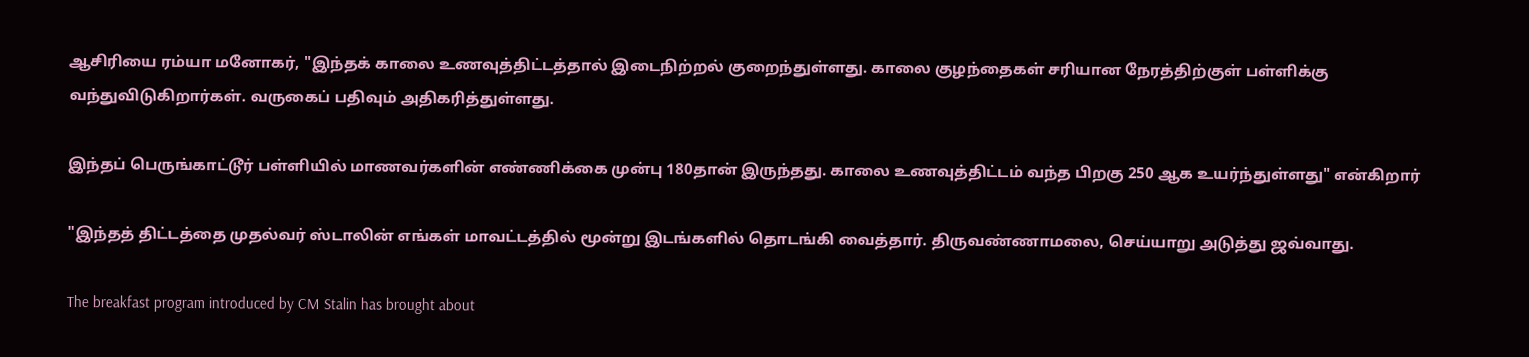ஆசிரியை ரம்யா மனோகர், "இந்தக் காலை உணவுத்திட்டத்தால் இடைநிற்றல் குறைந்துள்ளது. காலை குழந்தைகள் சரியான நேரத்திற்குள் பள்ளிக்கு வந்துவிடுகிறார்கள். வருகைப் பதிவும் அதிகரித்துள்ளது.

இந்தப் பெருங்காட்டூர் பள்ளியில் மாணவர்களின் எண்ணிக்கை முன்பு 180தான் இருந்தது. காலை உணவுத்திட்டம் வந்த பிறகு 250 ஆக உயர்ந்துள்ளது" என்கிறார்

"இந்தத் திட்டத்தை முதல்வர் ஸ்டாலின் எங்கள் மாவட்டத்தில் மூன்று இடங்களில் தொடங்கி வைத்தார். திருவண்ணாமலை, செய்யாறு அடுத்து ஜவ்வாது.

The breakfast program introduced by CM Stalin has brought about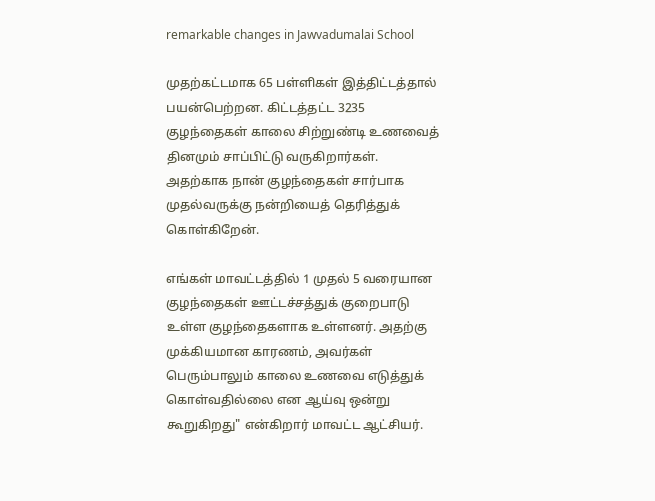remarkable changes in Jawvadumalai School

முதற்கட்டமாக 65 பள்ளிகள் இத்திட்டத்தால் பயன்பெற்றன. கிட்டத்தட்ட 3235 குழந்தைகள் காலை சிற்றுண்டி உணவைத் தினமும் சாப்பிட்டு வருகிறார்கள். அதற்காக நான் குழந்தைகள் சார்பாக முதல்வருக்கு நன்றியைத் தெரித்துக் கொள்கிறேன்.

எங்கள் மாவட்டத்தில் 1 முதல் 5 வரையான குழந்தைகள் ஊட்டச்சத்துக் குறைபாடு உள்ள குழந்தைகளாக உள்ளனர். அதற்கு முக்கியமான காரணம், அவர்கள் பெரும்பாலும் காலை உணவை எடுத்துக் கொள்வதில்லை என ஆய்வு ஒன்று கூறுகிறது" என்கிறார் மாவட்ட ஆட்சியர்.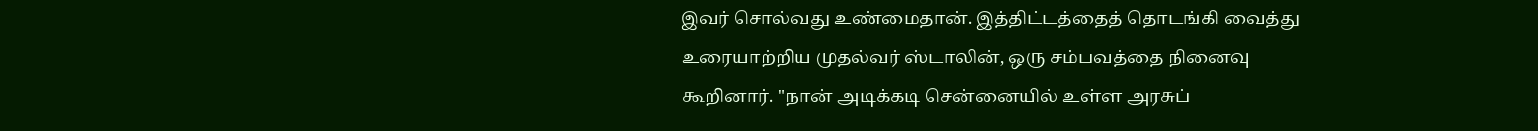இவர் சொல்வது உண்மைதான். இத்திட்டத்தைத் தொடங்கி வைத்து உரையாற்றிய முதல்வர் ஸ்டாலின், ஒரு சம்பவத்தை நினைவு கூறினார். "நான் அடிக்கடி சென்னையில் உள்ள அரசுப்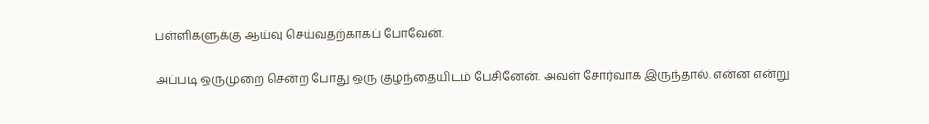பள்ளிகளுக்கு ஆய்வு செய்வதற்காகப் போவேன்.

அப்படி ஒருமுறை சென்ற போது ஒரு குழந்தையிடம் பேசினேன். அவள் சோர்வாக இருந்தால். என்ன என்று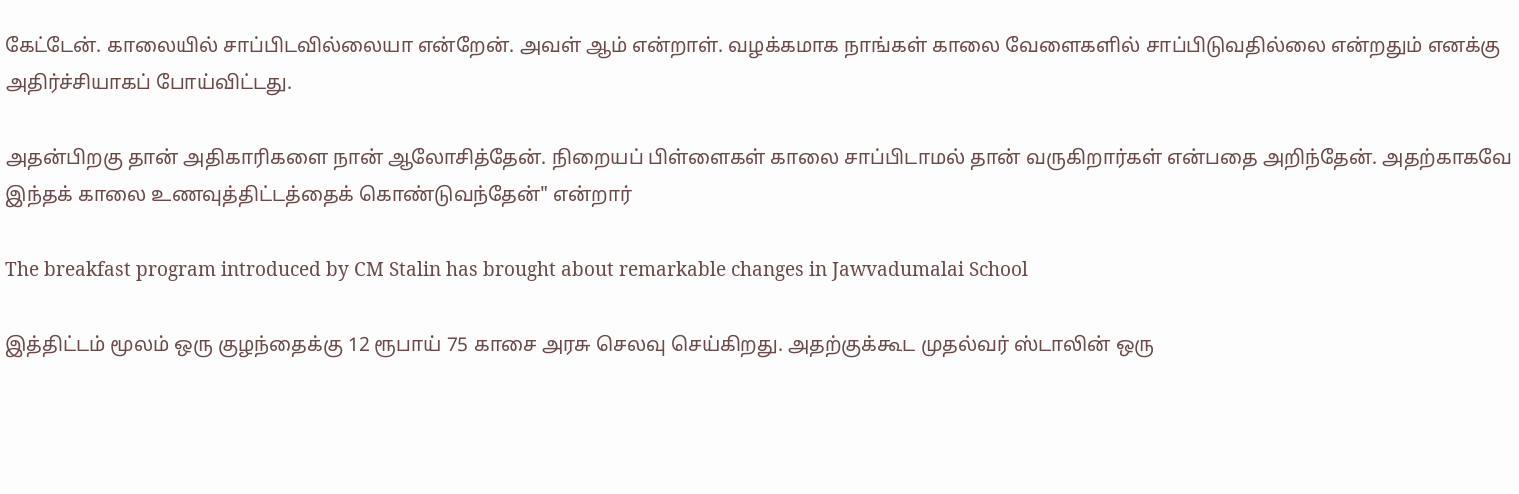கேட்டேன். காலையில் சாப்பிடவில்லையா என்றேன். அவள் ஆம் என்றாள். வழக்கமாக நாங்கள் காலை வேளைகளில் சாப்பிடுவதில்லை என்றதும் எனக்கு அதிர்ச்சியாகப் போய்விட்டது.

அதன்பிறகு தான் அதிகாரிகளை நான் ஆலோசித்தேன். நிறையப் பிள்ளைகள் காலை சாப்பிடாமல் தான் வருகிறார்கள் என்பதை அறிந்தேன். அதற்காகவே இந்தக் காலை உணவுத்திட்டத்தைக் கொண்டுவந்தேன்" என்றார்

The breakfast program introduced by CM Stalin has brought about remarkable changes in Jawvadumalai School

இத்திட்டம் மூலம் ஒரு குழந்தைக்கு 12 ரூபாய் 75 காசை அரசு செலவு செய்கிறது. அதற்குக்கூட முதல்வர் ஸ்டாலின் ஒரு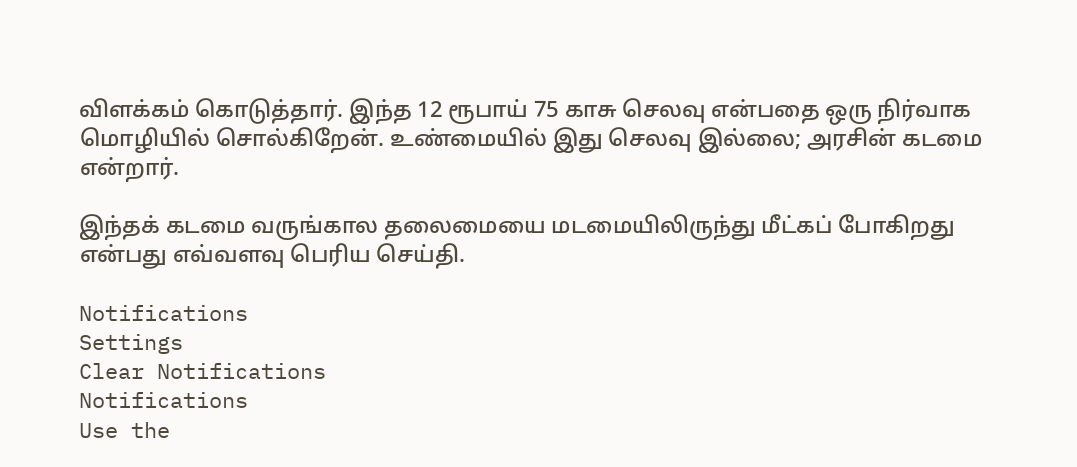விளக்கம் கொடுத்தார். இந்த 12 ரூபாய் 75 காசு செலவு என்பதை ஒரு நிர்வாக மொழியில் சொல்கிறேன். உண்மையில் இது செலவு இல்லை; அரசின் கடமை என்றார்.

இந்தக் கடமை வருங்கால தலைமையை மடமையிலிருந்து மீட்கப் போகிறது என்பது எவ்வளவு பெரிய செய்தி.

Notifications
Settings
Clear Notifications
Notifications
Use the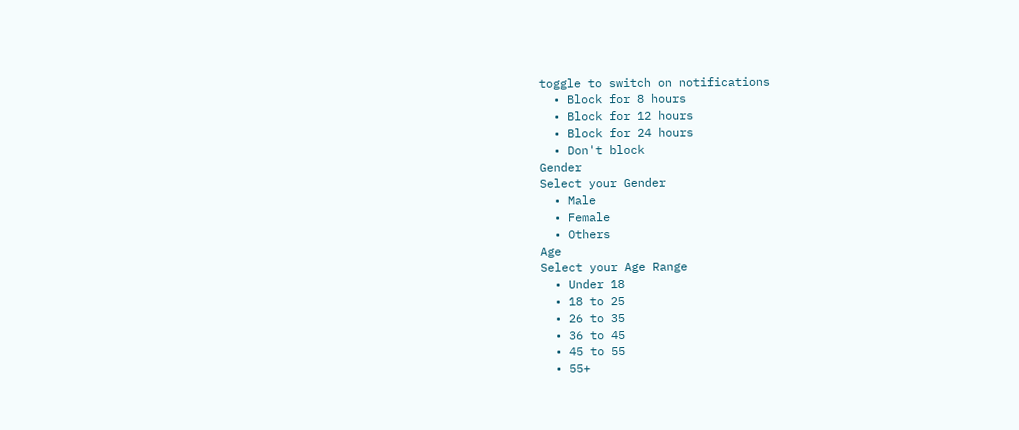toggle to switch on notifications
  • Block for 8 hours
  • Block for 12 hours
  • Block for 24 hours
  • Don't block
Gender
Select your Gender
  • Male
  • Female
  • Others
Age
Select your Age Range
  • Under 18
  • 18 to 25
  • 26 to 35
  • 36 to 45
  • 45 to 55
  • 55+